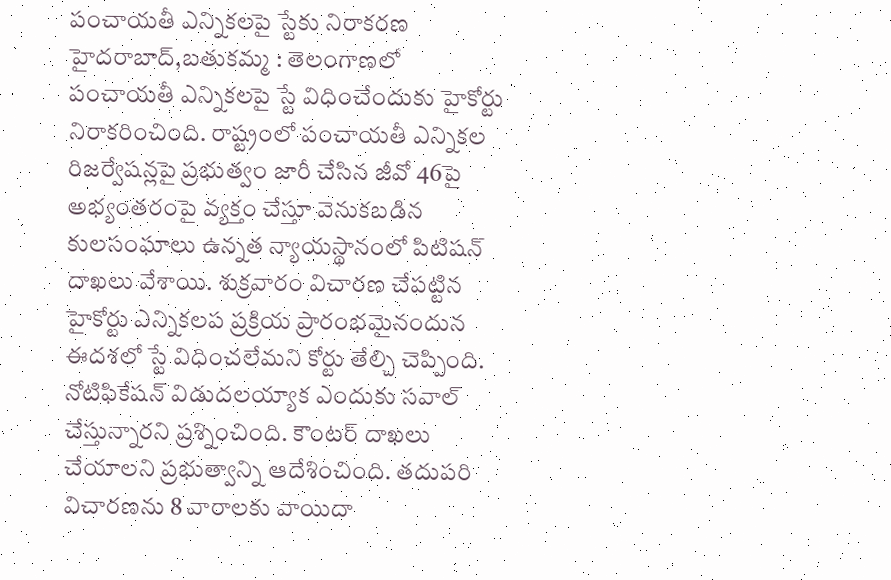పంచాయతీ ఎన్నికలపై స్టేకు నిరాకరణ
హైదరాబాద్,బతుకమ్మ : తెలంగాణలో పంచాయతీ ఎన్నికలపై స్టే విధించేందుకు హైకోర్టు నిరాకరించింది. రాష్ట్రంలో పంచాయతీ ఎన్నికల రిజర్వేషన్లపై ప్రభుత్వం జారీ చేసిన జీవో 46పై అభ్యంతరంపై వ్యక్తం చేస్తూ వెనుకబడిన కులసంఘాలు ఉన్నత న్యాయస్థానంలో పిటిషన్ దాఖలు వేశాయి. శుక్రవారం విచారణ చేపట్టిన హైకోర్టు ఎన్నికలప ప్రక్రియ ప్రారంభమైనందున ఈదశలో స్టే విధించలేమని కోర్టు తేల్చి చెప్పింది. నోటిఫికేషన్ విడుదలయ్యాక ఎందుకు సవాల్ చేస్తున్నారని ప్రశ్నించింది. కౌంటర్ దాఖలు చేయాలని ప్రభుత్వాన్ని ఆదేశించింది. తదుపరి విచారణను 8 వారాలకు వాయిదా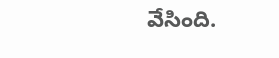వేసింది.